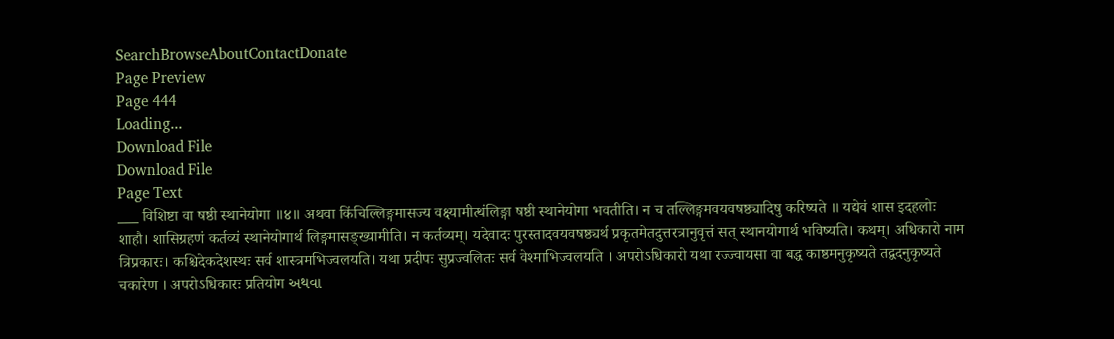SearchBrowseAboutContactDonate
Page Preview
Page 444
Loading...
Download File
Download File
Page Text
___ विशिष्टा वा षष्ठी स्थानेयोगा ॥४॥ अथवा किंचिल्लिङ्गमासज्य वक्ष्यामीत्थंलिङ्गा षष्ठी स्थानेयोगा भवतीति। न च तल्लिङ्गमवयवषष्ठ्यादिषु करिष्यते ॥ यद्येवं शास इदहलोः शाहौ। शासिग्रहणं कर्तव्यं स्थानेयोगार्थ लिङ्गमासङ्ख्यामीति। न कर्तव्यम्। यदेवादः पुरस्तादवयवषष्ठ्यर्थ प्रकृतमेतदुत्तरत्रानुवृत्तं सत् स्थानयोगार्थ भविष्यति। कथम्। अधिकारो नाम त्रिप्रकारः। कश्चिदेकदेशस्थः सर्व शास्त्रमभिज्वलयति। यथा प्रदीपः सुप्रज्वलितः सर्व वेश्माभिज्वलयति । अपरोऽधिकारो यथा रज्ज्वायसा वा बद्ध काष्ठमनुकृष्यते तद्वदनुकृष्यते चकारेण । अपरोऽधिकारः प्रतियोग અથવા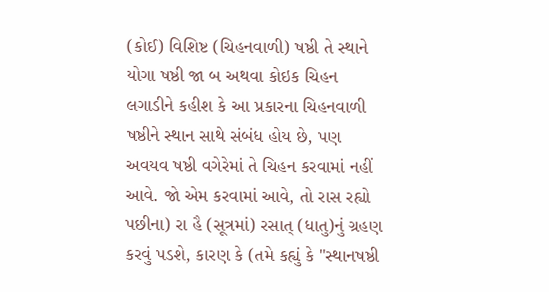(કોઈ) વિશિષ્ટ (ચિહનવાળી) ષષ્ઠી તે સ્થાને યોગા ષષ્ઠી જા બ અથવા કોઇક ચિહન લગાડીને કહીશ કે આ પ્રકારના ચિહનવાળી ષષ્ઠીને સ્થાન સાથે સંબંધ હોય છે, પણ અવયવ ષષ્ઠી વગેરેમાં તે ચિહન કરવામાં નહીં આવે. જો એમ કરવામાં આવે, તો રાસ રહ્યો પછીના) રા હૈ (સૂત્રમાં) રસાત્ (ધાતુ)નું ગ્રહણ કરવું પડશે, કારણ કે (તમે કહ્યું કે "સ્થાનષષ્ઠી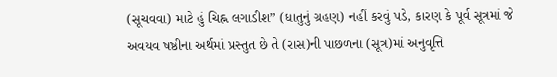(સૂચવવા) માટે હું ચિહ્ન લગાડીશ” (ધાતુનું ગ્રહણ) નહીં કરવું પડે, કારણ કે પૂર્વ સૂત્રમાં જે અવયવ ષષ્ઠીના અર્થમાં પ્રસ્તુત છે તે (રાસ)ની પાછળના (સૂત્ર)માં અનુવૃત્તિ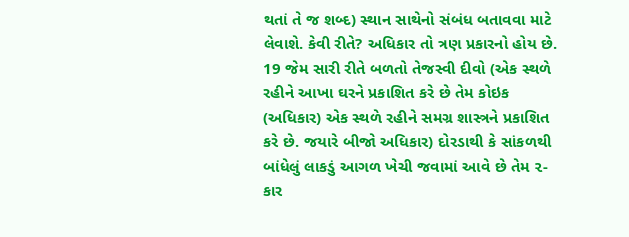થતાં તે જ શબ્દ) સ્થાન સાથેનો સંબંધ બતાવવા માટે લેવાશે. કેવી રીતે? અધિકાર તો ત્રણ પ્રકારનો હોય છે. 19 જેમ સારી રીતે બળતો તેજસ્વી દીવો (એક સ્થળે રહીને આખા ઘરને પ્રકાશિત કરે છે તેમ કોઇક (અધિકાર) એક સ્થળે રહીને સમગ્ર શાસ્ત્રને પ્રકાશિત કરે છે. જયારે બીજો અધિકાર) દોરડાથી કે સાંકળથી બાંધેલું લાકડું આગળ ખેચી જવામાં આવે છે તેમ ૨-કાર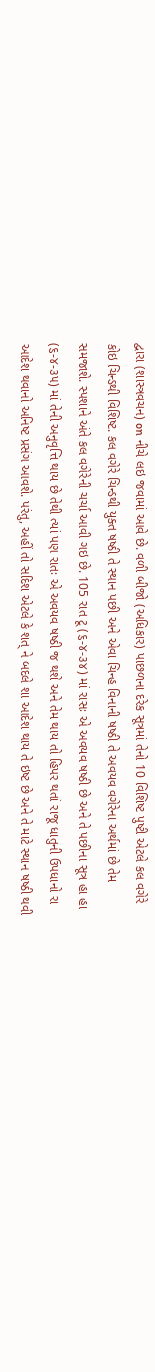દ્વારા (શાસ્ત્રવચન) on નીચે લઇ જવામાં આવે છે. વળી બીજો (અધિકાર) પાછળના દરેક સૂત્રમાં તેનો 10 વિશિષ્ટ પુષ્ટી એટલે કલ વગેરે કોઇ ચિન્ડથી વિશિષ્ટ. કલ વગેરે ચિન્ડથી યુક્ત ષષ્ઠી તે સ્થાન પછી અને એવા ચિન્હ વિનાની ષષ્ઠી તે અવયવ વગેરેના અર્થમાં છે તેમ સમજાશે. સ્પશાને અંતે કલ વગેરેની ચર્ચા આવી ગઇ છે. 105 રાત ટૂ (૬-૪-૩૪) માં રાસઃ એ અવયવ ષષ્ઠી છે અને તે પછીના સૂત્ર હા હા (૬-૪-૩૫) માં તેની અનુવૃત્તિ થાય છે તેથી ત્યાં પણ રાતઃ એ અવયવ ષષ્ઠી જ થશે અને તેમ થાય તો હિપર થતાં રાજૂ ધાતુની ઉપધાનો રા આદેશ થવાનો અનિષ્ટ પ્રસંગ આવશે. પરંતુ, અહીં તો સદિશ એટલે કે શત્ ને બદલે શા આદેશ થાય તે ઇષ્ટ છે અને તે માટે સ્થાન ષષ્ઠી થવી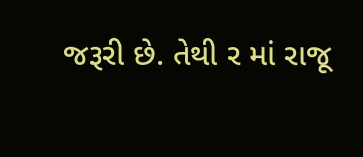જરૂરી છે. તેથી ર માં રાજૂ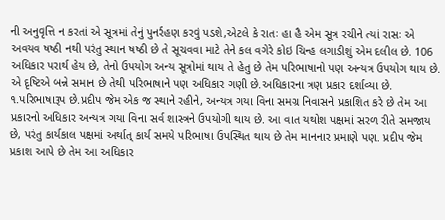ની અનુવૃત્તિ ન કરતાં એ સૂત્રમાં તેનું પુનર્રહણ કરવું પડશે,એટલે કે રાતઃ હા હૈ એમ સૂત્ર રચીને ત્યાં રાસઃ એ અવયવ ષષ્ઠી નથી પરંતુ સ્થાન ષષ્ઠી છે તે સૂચવવા માટે તેને કલ વગેરે કોઇ ચિન્હ લગાડીશું એમ દલીલ છે. 106 અધિકાર પરાર્થ હેય છે, તેનો ઉપયોગ અન્ય સૂત્રોમાં થાય તે હેતુ છે તેમ પરિભાષાનો પણ અન્યત્ર ઉપયોગ થાય છે. એ દૃષ્ટિએ બન્ને સમાન છે તેથી પરિભાષાને પણ અધિકાર ગણી છે.અધિકારના ત્રણ પ્રકાર દર્શાવ્યા છે. ૧.પરિભાષારૂપ છે.પ્રદીપ જેમ એક જ સ્થાને રહીને, અન્યત્ર ગયા વિના સમગ્ર નિવાસને પ્રકાશિત કરે છે તેમ આ પ્રકારનો અધિકાર અન્યત્ર ગયા વિના સર્વ શાસ્ત્રને ઉપયોગી થાય છે. આ વાત યથોશ પક્ષમાં સરળ રીતે સમજાય છે, પરંતુ કાર્યકાલ પક્ષમાં અર્થાત્ કાર્ય સમયે પરિભાષા ઉપસ્થિત થાય છે તેમ માનનાર પ્રમાણે પણ. પ્રદીપ જેમ પ્રકાશ આપે છે તેમ આ અધિકાર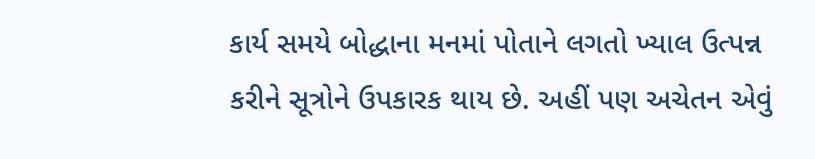કાર્ય સમયે બોદ્ધાના મનમાં પોતાને લગતો ખ્યાલ ઉત્પન્ન કરીને સૂત્રોને ઉપકારક થાય છે. અહીં પણ અચેતન એવું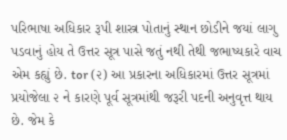પરિભાષા અધિકાર રૂપી શાસ્ત્ર પોતાનું સ્થાન છોડીને જયાં લાગુ પડવાનું હોય તે ઉત્તર સૂત્ર પાસે જતું નથી તેથી જભાષ્યકારે વાચ એમ કહ્યું છે. tor (૨) આ પ્રકારના અધિકારમાં ઉત્તર સૂત્રમાં પ્રયોજેલા ૨ ને કારણે પૂર્વ સૂત્રમાંથી જરૂરી પદની અનુવૃત્ત થાય છે. જેમ કે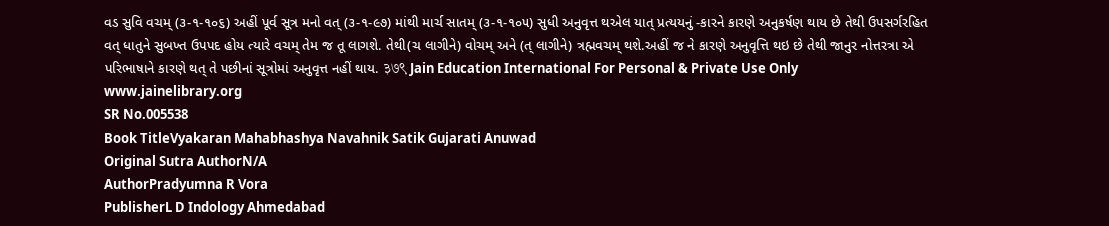વડ સુવિ વચમ્ (૩-૧-૧૦૬) અહીં પૂર્વ સૂત્ર મનો વત્ (૩-૧-૯૭) માંથી માર્ચ સાતમ્ (૩-૧-૧૦૫) સુધી અનુવૃત્ત થએલ યાત્ પ્રત્યયનું -કારને કારણે અનુકર્ષણ થાય છે તેથી ઉપસર્ગરહિત વત્ ધાતુને સુબખ્ત ઉપપદ હોય ત્યારે વચમ્ તેમ જ તૂ લાગશે. તેથી(ચ લાગીને) વોચમ્ અને (ત્ લાગીને) ત્રહ્મવચમ્ થશે.અહીં જ ને કારણે અનુવૃત્તિ થઇ છે તેથી જાનુર નોત્તરત્રા એ પરિભાષાને કારણે થત્ તે પછીનાં સૂત્રોમાં અનુવૃત્ત નહીં થાય. ३७९ Jain Education International For Personal & Private Use Only www.jainelibrary.org
SR No.005538
Book TitleVyakaran Mahabhashya Navahnik Satik Gujarati Anuwad
Original Sutra AuthorN/A
AuthorPradyumna R Vora
PublisherL D Indology Ahmedabad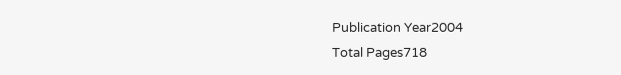Publication Year2004
Total Pages718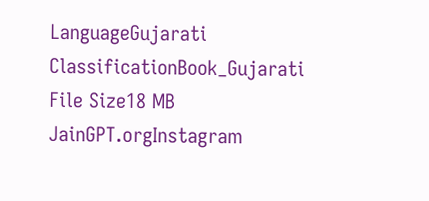LanguageGujarati
ClassificationBook_Gujarati
File Size18 MB
JainGPT.orgInstagram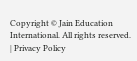Copyright © Jain Education International. All rights reserved. | Privacy Policy